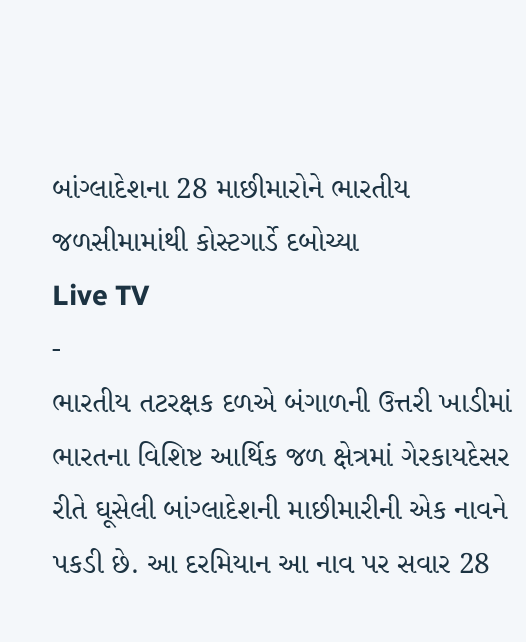બાંગ્લાદેશના 28 માછીમારોને ભારતીય જળસીમામાંથી કોસ્ટગાર્ડે દબોચ્યા
Live TV
-
ભારતીય તટરક્ષક દળએ બંગાળની ઉત્તરી ખાડીમાં ભારતના વિશિષ્ટ આર્થિક જળ ક્ષેત્રમાં ગેરકાયદેસર રીતે ઘૂસેલી બાંગ્લાદેશની માછીમારીની એક નાવને પકડી છે. આ દરમિયાન આ નાવ પર સવાર 28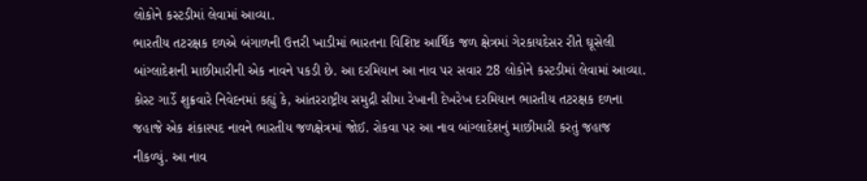લોકોને કસ્ટડીમાં લેવામાં આવ્યા.
ભારતીય તટરક્ષક દળએ બંગાળની ઉત્તરી ખાડીમાં ભારતના વિશિષ્ટ આર્થિક જળ ક્ષેત્રમાં ગેરકાયદેસર રીતે ઘૂસેલી બાંગ્લાદેશની માછીમારીની એક નાવને પકડી છે. આ દરમિયાન આ નાવ પર સવાર 28 લોકોને કસ્ટડીમાં લેવામાં આવ્યા.
કોસ્ટ ગાર્ડે શુક્રવારે નિવેદનમાં કહ્યું કે, આંતરરાષ્ટ્રીય સમુદ્રી સીમા રેખાની દેખરેખ દરમિયાન ભારતીય તટરક્ષક દળના જહાજે એક શંકાસ્પદ નાવને ભારતીય જળક્ષેત્રમાં જોઈ. રોકવા પર આ નાવ બાંગ્લાદેશનું માછીમારી કરતું જહાજ નીકળ્યું. આ નાવ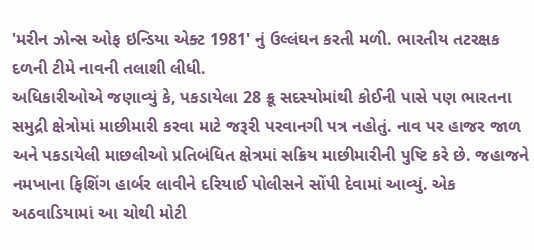'મરીન ઝોન્સ ઓફ ઇન્ડિયા એક્ટ 1981' નું ઉલ્લંઘન કરતી મળી. ભારતીય તટરક્ષક દળની ટીમે નાવની તલાશી લીધી.
અધિકારીઓએ જણાવ્યું કે, પકડાયેલા 28 ક્રૂ સદસ્યોમાંથી કોઈની પાસે પણ ભારતના સમુદ્રી ક્ષેત્રોમાં માછીમારી કરવા માટે જરૂરી પરવાનગી પત્ર નહોતું. નાવ પર હાજર જાળ અને પકડાયેલી માછલીઓ પ્રતિબંધિત ક્ષેત્રમાં સક્રિય માછીમારીની પુષ્ટિ કરે છે. જહાજને નમખાના ફિશિંગ હાર્બર લાવીને દરિયાઈ પોલીસને સોંપી દેવામાં આવ્યું. એક અઠવાડિયામાં આ ચોથી મોટી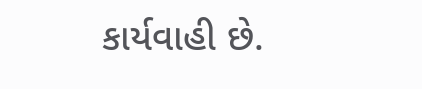કાર્યવાહી છે.